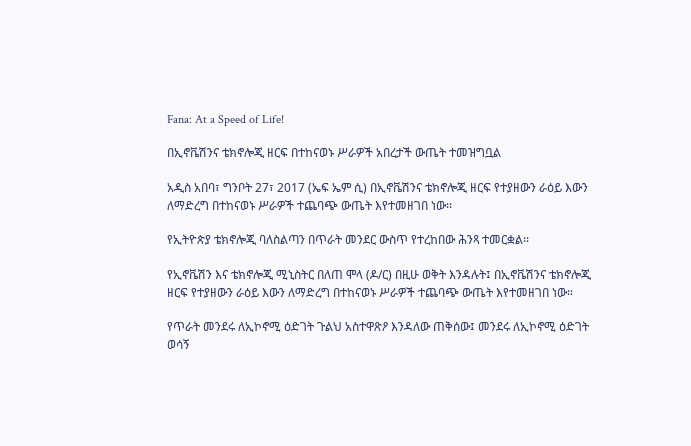Fana: At a Speed of Life!

በኢኖቬሽንና ቴክኖሎጂ ዘርፍ በተከናወኑ ሥራዎች አበረታች ውጤት ተመዝግቧል

አዲስ አበባ፣ ግንቦት 27፣ 2017 (ኤፍ ኤም ሲ) በኢኖቬሽንና ቴክኖሎጂ ዘርፍ የተያዘውን ራዕይ እውን ለማድረግ በተከናወኑ ሥራዎች ተጨባጭ ውጤት እየተመዘገበ ነው፡፡

የኢትዮጵያ ቴክኖሎጂ ባለስልጣን በጥራት መንደር ውስጥ የተረከበው ሕንጻ ተመርቋል፡፡

የኢኖቬሽን እና ቴክኖሎጂ ሚኒስትር በለጠ ሞላ (ዶ/ር) በዚሁ ወቅት እንዳሉት፤ በኢኖቬሽንና ቴክኖሎጂ ዘርፍ የተያዘውን ራዕይ እውን ለማድረግ በተከናወኑ ሥራዎች ተጨባጭ ውጤት እየተመዘገበ ነው።

የጥራት መንደሩ ለኢኮኖሚ ዕድገት ጉልህ አስተዋጽዖ እንዳለው ጠቅሰው፤ መንደሩ ለኢኮኖሚ ዕድገት ወሳኝ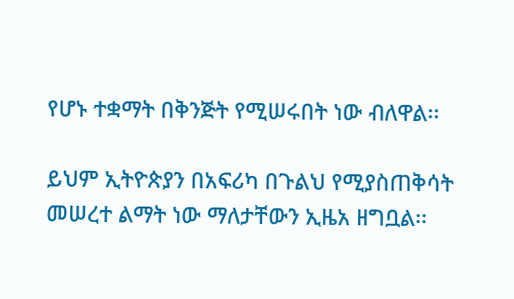የሆኑ ተቋማት በቅንጅት የሚሠሩበት ነው ብለዋል፡፡

ይህም ኢትዮጵያን በአፍሪካ በጉልህ የሚያስጠቅሳት መሠረተ ልማት ነው ማለታቸውን ኢዜአ ዘግቧል፡፡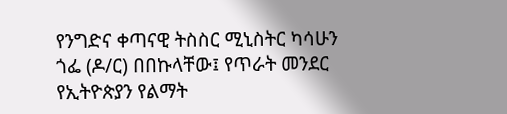የንግድና ቀጣናዊ ትስስር ሚኒስትር ካሳሁን ጎፌ (ዶ/ር) በበኩላቸው፤ የጥራት መንደር የኢትዮጵያን የልማት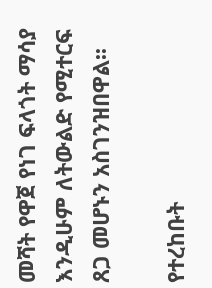መሻት የዋጀ የነገ ፍላጎት ማሳያ እንዲሁም ለትውልድ የሚተርፍ ጸጋ መሆኑን አስገንዝበዋል፡፡

የተረከቡት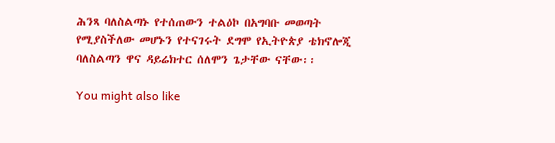ሕንጻ ባለስልጣኑ የተሰጠውን ተልዕኮ በአግባቡ መወጣት የሚያስችለው መሆኑን የተናገሩት ደግሞ የኢትዮጵያ ቴክኖሎጂ ባለስልጣን ዋና ዳይሬክተር ሰለሞን ጌታቸው ናቸው፡፡

You might also like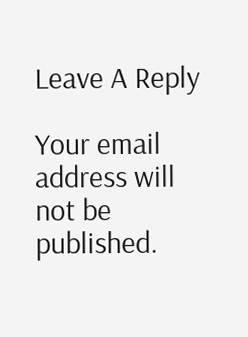Leave A Reply

Your email address will not be published.